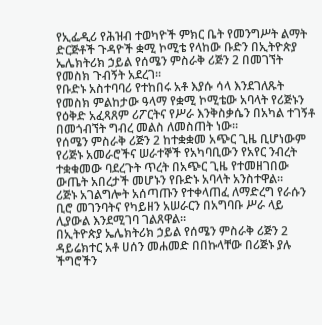የኢፌዲሪ የሕዝብ ተወካዮች ምክር ቤት የመንግሥት ልማት ድርጅቶች ጉዳዮች ቋሚ ኮሚቴ የላከው ቡድን በኢትዮጵያ ኤሌክትሪክ ኃይል የሰሜን ምስራቅ ሪጅን 2 በመገኘት የመስክ ጉብኝት አደረገ።
የቡድኑ አስተባባሪ የተከበሩ አቶ እያሱ ሳላ እንደገለጹት የመስክ ምልከታው ዓላማ የቋሚ ኮሚቴው አባላት የሪጅኑን የዕቅድ አፈጻጸም ሪፖርትና የሥራ እንቅስቃሴን በአካል ተገኝቶ በመጎብኘት ግብረ መልስ ለመስጠት ነው።
የሰሜን ምስራቅ ሪጅን 2 ከተቋቋመ አጭር ጊዜ ቢሆነውም የሪጅኑ አመራሮችና ሠራተኞች የአካባቢውን የአየር ንብረት ተቋቁመው ባደረጉት ጥረት በአጭር ጊዜ የተመዘገበው ውጤት አበረታች መሆኑን የቡድኑ አባላት አንስተዋል።
ሪጅኑ አገልግሎት አሰጣጡን የተቀላጠፈ ለማድረግ የራሱን ቢሮ መገንባትና የካይዘን አሠራርን በአግባቡ ሥራ ላይ ሊያውል እንደሚገባ ገልጸዋል።
በኢትዮጵያ ኤሌክትሪክ ኃይል የሰሜን ምስራቅ ሪጅን 2 ዳይሬክተር አቶ ሀሰን መሐመድ በበኩላቸው በሪጅኑ ያሉ ችግሮችን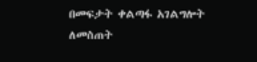በመፍታት ቀልጣፋ አገልግሎት ለመስጠት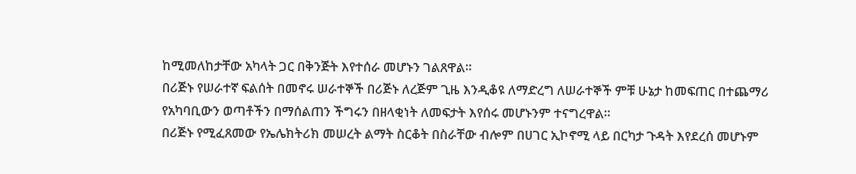ከሚመለከታቸው አካላት ጋር በቅንጅት እየተሰራ መሆኑን ገልጸዋል።
በሪጅኑ የሠራተኛ ፍልሰት በመኖሩ ሠራተኞች በሪጅኑ ለረጅም ጊዜ እንዲቆዩ ለማድረግ ለሠራተኞች ምቹ ሁኔታ ከመፍጠር በተጨማሪ የአካባቢውን ወጣቶችን በማሰልጠን ችግሩን በዘላቂነት ለመፍታት እየሰሩ መሆኑንም ተናግረዋል።
በሪጅኑ የሚፈጸመው የኤሌክትሪክ መሠረት ልማት ስርቆት በስራቸው ብሎም በሀገር ኢኮኖሚ ላይ በርካታ ጉዳት እየደረሰ መሆኑም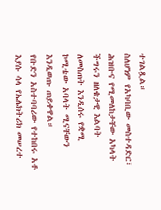ተገልጿል።
ስለሆነም የአካባቢው መስተዳድር፣ ሕዝቡና የሚመለከታቸው አካላት ችግሩን ዘለቄታዊ እልባት ለመስጠት እንዲሰሩ የቋሚ ኮሚቴው አባላት ሚናቸውን እንዲወጡ ጠይቀዋል።
የቡድን አስተባባሪው የተከበሩ አቶ እያሱ ሳላ የኤሌክትሪክ መሠረተ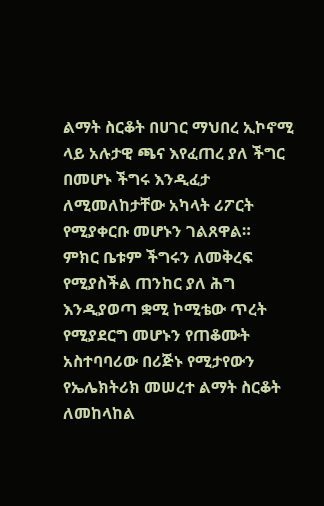ልማት ስርቆት በሀገር ማህበረ ኢኮኖሚ ላይ አሉታዊ ጫና እየፈጠረ ያለ ችግር በመሆኑ ችግሩ እንዲፈታ ለሚመለከታቸው አካላት ሪፖርት የሚያቀርቡ መሆኑን ገልጸዋል።
ምክር ቤቱም ችግሩን ለመቅረፍ የሚያስችል ጠንከር ያለ ሕግ እንዲያወጣ ቋሚ ኮሚቴው ጥረት የሚያደርግ መሆኑን የጠቆሙት አስተባባሪው በሪጅኑ የሚታየውን የኤሌክትሪክ መሠረተ ልማት ስርቆት ለመከላከል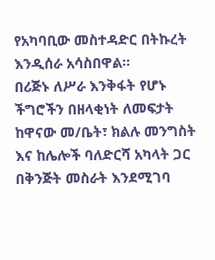የአካባቢው መስተዳድር በትኩረት እንዲሰራ አሳስበዋል።
በሪጅኑ ለሥራ እንቅፋት የሆኑ ችግሮችን በዘላቂነት ለመፍታት ከዋናው መ/ቤት፣ ክልሉ መንግስት እና ከሌሎች ባለድርሻ አካላት ጋር በቅንጅት መስራት እንደሚገባ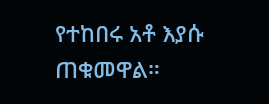የተከበሩ አቶ እያሱ ጠቁመዋል።